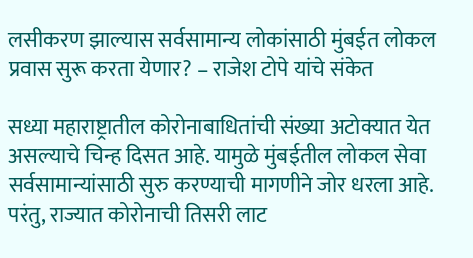लसीकरण झाल्यास सर्वसामान्य लोकांसाठी मुंबईत लोकल प्रवास सुरू करता येणार? – राजेश टोपे यांचे संकेत

सध्या महाराष्ट्रातील कोरोनाबाधितांची संख्या अटोक्यात येत असल्याचे चिन्ह दिसत आहे. यामुळे मुंबईतील लोकल सेवा सर्वसामान्यांसाठी सुरु करण्याची मागणीने जोर धरला आहे. परंतु, राज्यात कोरोनाची तिसरी लाट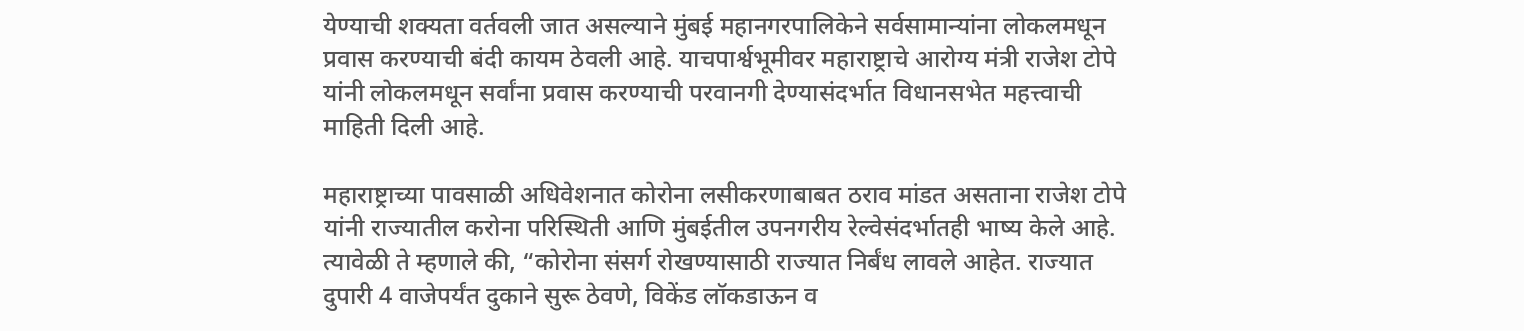येण्याची शक्यता वर्तवली जात असल्याने मुंबई महानगरपालिकेने सर्वसामान्यांना लोकलमधून प्रवास करण्याची बंदी कायम ठेवली आहे. याचपार्श्वभूमीवर महाराष्ट्राचे आरोग्य मंत्री राजेश टोपे यांनी लोकलमधून सर्वांना प्रवास करण्याची परवानगी देण्यासंदर्भात विधानसभेत महत्त्वाची माहिती दिली आहे.

महाराष्ट्राच्या पावसाळी अधिवेशनात कोरोना लसीकरणाबाबत ठराव मांडत असताना राजेश टोपे यांनी राज्यातील करोना परिस्थिती आणि मुंबईतील उपनगरीय रेल्वेसंदर्भातही भाष्य केले आहे. त्यावेळी ते म्हणाले की, “कोरोना संसर्ग रोखण्यासाठी राज्यात निर्बंध लावले आहेत. राज्यात दुपारी 4 वाजेपर्यंत दुकाने सुरू ठेवणे, विकेंड लॉकडाऊन व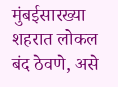मुंबईसारख्या शहरात लोकल बंद ठेवणे, असे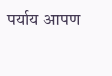पर्याय आपण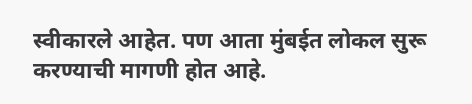स्वीकारले आहेत. पण आता मुंबईत लोकल सुरू करण्याची मागणी होत आहे.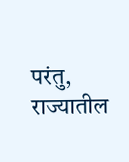परंतु, राज्यातील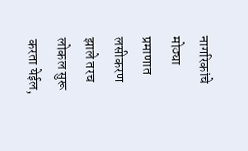नागरिकांचे मोठ्या प्रमाणात लसीकरण झाले तरच लोकल सुरू करता येईल,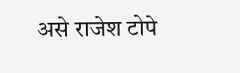असे राजेश टोपे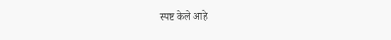स्पष्ट केले आहे